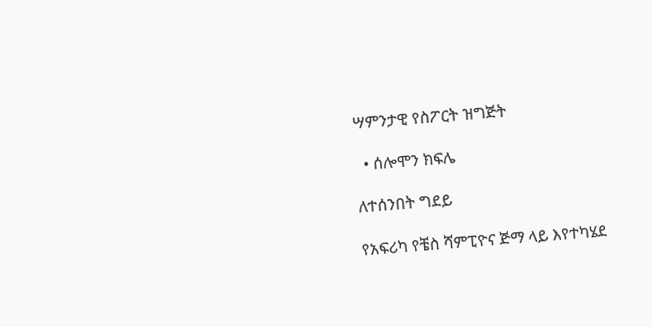ሣምንታዊ የስፖርት ዝግጅት

  • ሰሎሞን ክፍሌ

ለተሰንበት ግደይ

የአፍሪካ የቼስ ሻምፒዮና ጅማ ላይ እየተካሄደ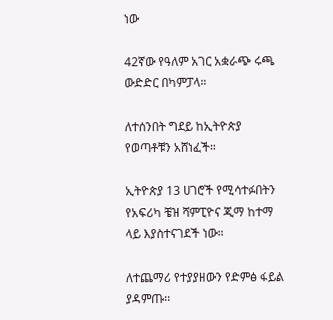ነው

42ኛው የዓለም አገር አቋራጭ ሩጫ ውድድር በካምፓላ።

ለተሰንበት ግደይ ከኢትዮጵያ የወጣቶቹን አሸነፈች።

ኢትዮጵያ 13 ሀገሮች የሚሳተፉበትን የአፍሪካ ቼዝ ሻምፒዮና ጂማ ከተማ ላይ እያስተናገደች ነው።

ለተጨማሪ የተያያዘውን የድምፅ ፋይል ያዳምጡ፡፡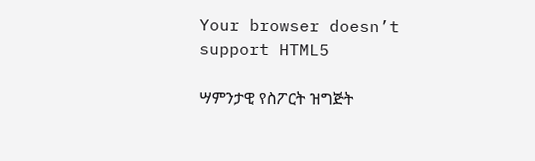Your browser doesn’t support HTML5

ሣምንታዊ የስፖርት ዝግጅት